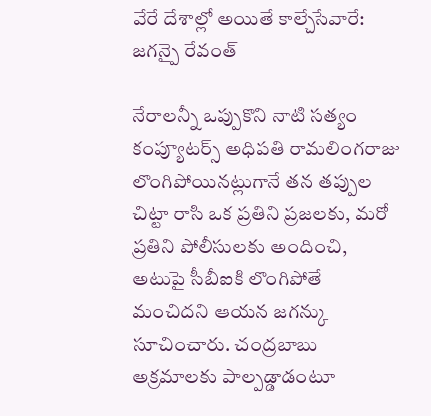వేరే దేశాల్లో అయితే కాల్చేసేవారే: జగన్పై రేవంత్

నేరాలన్నీ ఒప్పుకొని నాటి సత్యం కంప్యూటర్స్ అధిపతి రామలింగరాజు లొంగిపోయినట్లుగానే తన తప్పుల చిట్టా రాసి ఒక ప్రతిని ప్రజలకు, మరో ప్రతిని పోలీసులకు అందించి, అటుపై సీబీఐకి లొంగిపోతే మంచిదని ఆయన జగన్కు సూచించారు. చంద్రబాబు అక్రమాలకు పాల్పడ్డాడంటూ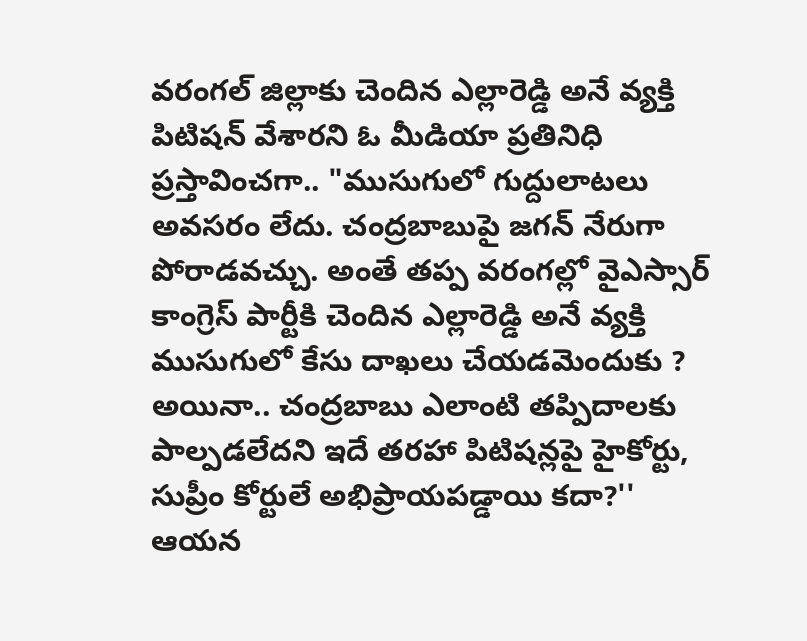వరంగల్ జిల్లాకు చెందిన ఎల్లారెడ్డి అనే వ్యక్తి పిటిషన్ వేశారని ఓ మీడియా ప్రతినిధి ప్రస్తావించగా.. "ముసుగులో గుద్దులాటలు అవసరం లేదు. చంద్రబాబుపై జగన్ నేరుగా పోరాడవచ్చు. అంతే తప్ప వరంగల్లో వైఎస్సార్ కాంగ్రెస్ పార్టీకి చెందిన ఎల్లారెడ్డి అనే వ్యక్తి ముసుగులో కేసు దాఖలు చేయడమెందుకు ? అయినా.. చంద్రబాబు ఎలాంటి తప్పిదాలకు పాల్పడలేదని ఇదే తరహా పిటిషన్లపై హైకోర్టు, సుప్రీం కోర్టులే అభిప్రాయపడ్డాయి కదా?'' ఆయన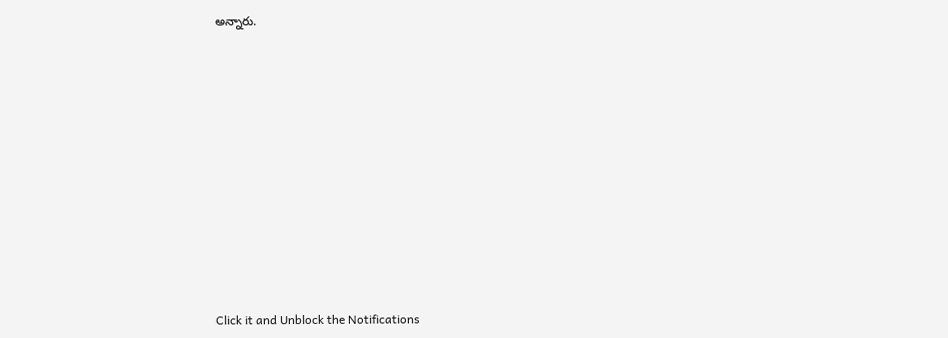అన్నారు.












Click it and Unblock the Notifications